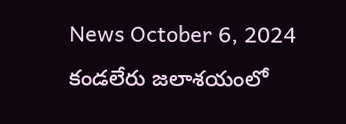News October 6, 2024
కండలేరు జలాశయంలో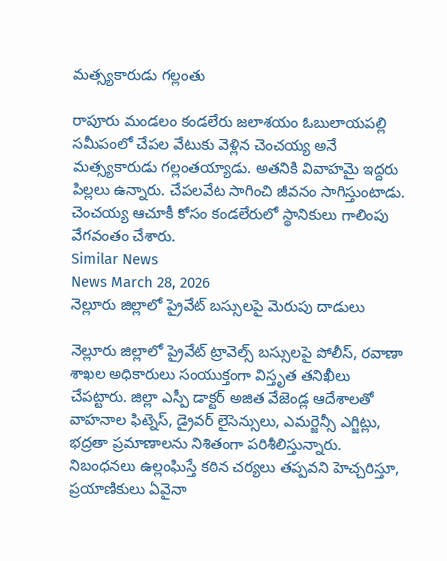మత్స్యకారుడు గల్లంతు

రాపూరు మండలం కండలేరు జలాశయం ఓబులాయపల్లి సమీపంలో చేపల వేటుకు వెళ్లిన చెంచయ్య అనే మత్స్యకారుడు గల్లంతయ్యాడు. అతనికి వివాహమై ఇద్దరు పిల్లలు ఉన్నారు. చేపలవేట సాగించి జీవనం సాగిస్తుంటాడు. చెంచయ్య ఆచూకీ కోసం కండలేరులో స్థానికులు గాలింపు వేగవంతం చేశారు.
Similar News
News March 28, 2026
నెల్లూరు జిల్లాలో ప్రైవేట్ బస్సులపై మెరుపు దాడులు

నెల్లూరు జిల్లాలో ప్రైవేట్ ట్రావెల్స్ బస్సులపై పోలీస్, రవాణా శాఖల అధికారులు సంయుక్తంగా విస్తృత తనిఖీలు చేపట్టారు. జిల్లా ఎస్పీ డాక్టర్ అజిత వేజెండ్ల ఆదేశాలతో వాహనాల ఫిట్నెస్, డ్రైవర్ లైసెన్సులు, ఎమర్జెన్సీ ఎగ్జిట్లు, భద్రతా ప్రమాణాలను నిశితంగా పరిశీలిస్తున్నారు. నిబంధనలు ఉల్లంఘిస్తే కఠిన చర్యలు తప్పవని హెచ్చరిస్తూ, ప్రయాణికులు ఏవైనా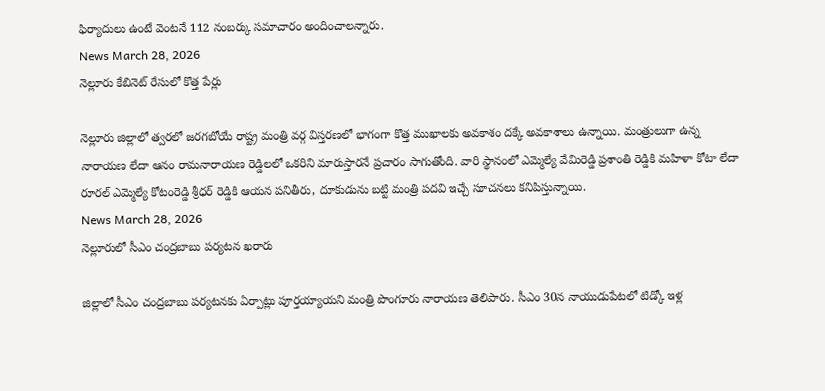ఫిర్యాదులు ఉంటే వెంటనే 112 నంబర్కు సమాచారం అందించాలన్నారు.
News March 28, 2026
నెల్లూరు కేబినెట్ రేసులో కొత్త పేర్లు

నెల్లూరు జిల్లాలో త్వరలో జరగబోయే రాష్ట్ర మంత్రి వర్గ విస్తరణలో భాగంగా కొత్త ముఖాలకు అవకాశం దక్కే అవకాశాలు ఉన్నాయి. మంత్రులుగా ఉన్న నారాయణ లేదా ఆనం రామనారాయణ రెడ్డిలలో ఒకరిని మారుస్తారనే ప్రచారం సాగుతోంది. వారి స్థానంలో ఎమ్మెల్యే వేమిరెడ్డి ప్రశాంతి రెడ్డికి మహిళా కోటా లేదా రూరల్ ఎమ్మెల్యే కోటంరెడ్డి శ్రీధర్ రెడ్డికి ఆయన పనితీరు, దూకుడును బట్టి మంత్రి పదవి ఇచ్చే సూచనలు కనిపిస్తున్నాయి.
News March 28, 2026
నెల్లూరులో సీఎం చంద్రబాబు పర్యటన ఖరారు

జిల్లాలో సీఎం చంద్రబాబు పర్యటనకు ఏర్పాట్లు పూర్తయ్యాయని మంత్రి పొంగూరు నారాయణ తెలిపారు. సీఎం 30న నాయుడుపేటలో టిడ్కో ఇళ్ల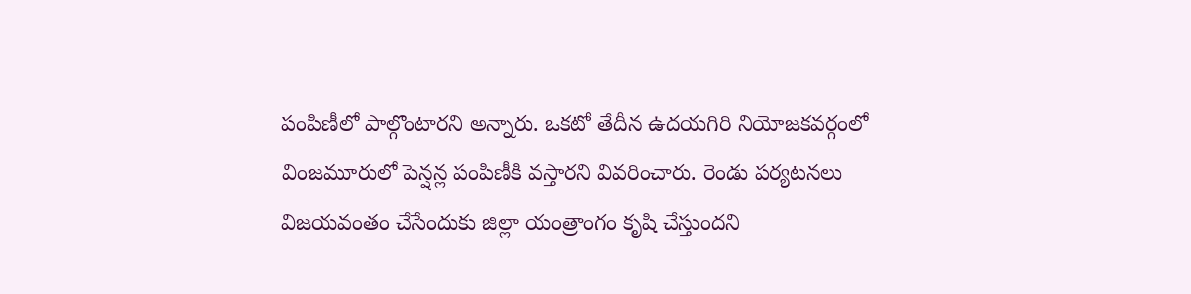పంపిణీలో పాల్గొంటారని అన్నారు. ఒకటో తేదీన ఉదయగిరి నియోజకవర్గంలో వింజమూరులో పెన్షన్ల పంపిణీకి వస్తారని వివరించారు. రెండు పర్యటనలు విజయవంతం చేసేందుకు జిల్లా యంత్రాంగం కృషి చేస్తుందని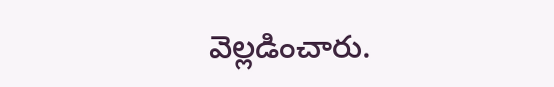వెల్లడించారు.